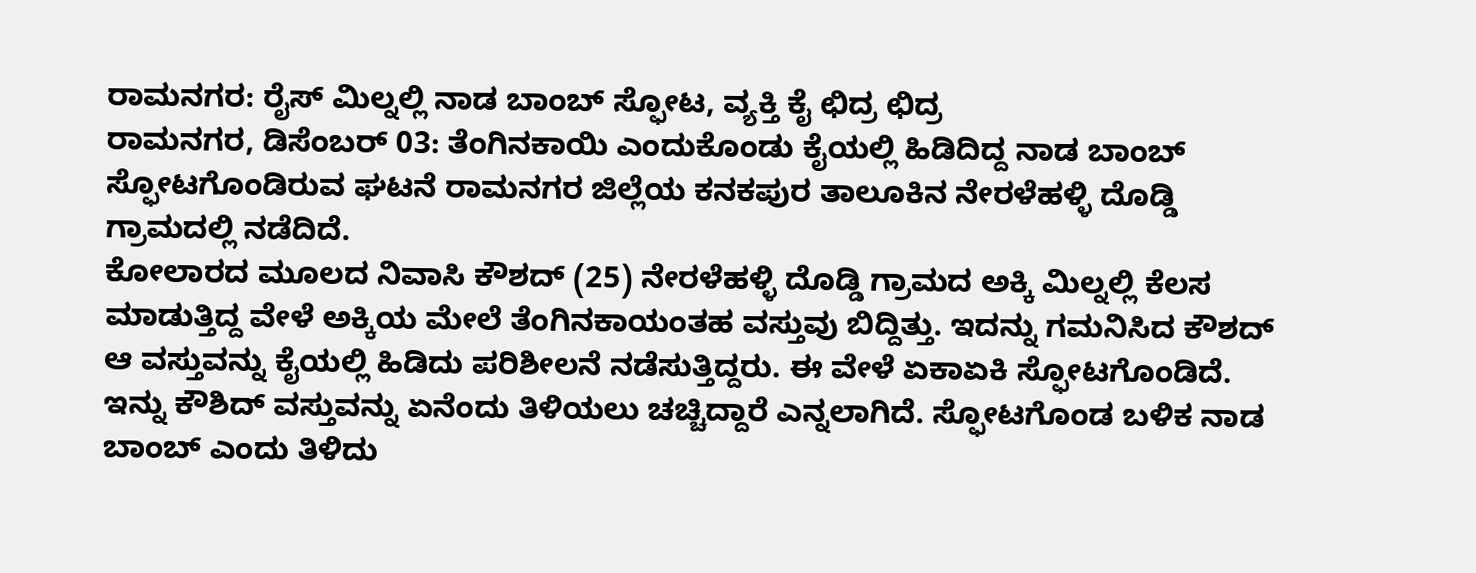ರಾಮನಗರ: ರೈಸ್ ಮಿಲ್ನಲ್ಲಿ ನಾಡ ಬಾಂಬ್ ಸ್ಫೋಟ, ವ್ಯಕ್ತಿ ಕೈ ಛಿದ್ರ ಛಿದ್ರ
ರಾಮನಗರ, ಡಿಸೆಂಬರ್ 03: ತೆಂಗಿನಕಾಯಿ ಎಂದುಕೊಂಡು ಕೈಯಲ್ಲಿ ಹಿಡಿದಿದ್ದ ನಾಡ ಬಾಂಬ್ ಸ್ಫೋಟಗೊಂಡಿರುವ ಘಟನೆ ರಾಮನಗರ ಜಿಲ್ಲೆಯ ಕನಕಪುರ ತಾಲೂಕಿನ ನೇರಳೆಹಳ್ಳಿ ದೊಡ್ಡಿ ಗ್ರಾಮದಲ್ಲಿ ನಡೆದಿದೆ.
ಕೋಲಾರದ ಮೂಲದ ನಿವಾಸಿ ಕೌಶದ್ (25) ನೇರಳೆಹಳ್ಳಿ ದೊಡ್ಡಿ ಗ್ರಾಮದ ಅಕ್ಕಿ ಮಿಲ್ನಲ್ಲಿ ಕೆಲಸ ಮಾಡುತ್ತಿದ್ದ ವೇಳೆ ಅಕ್ಕಿಯ ಮೇಲೆ ತೆಂಗಿನಕಾಯಂತಹ ವಸ್ತುವು ಬಿದ್ದಿತ್ತು. ಇದನ್ನು ಗಮನಿಸಿದ ಕೌಶದ್ ಆ ವಸ್ತುವನ್ನು ಕೈಯಲ್ಲಿ ಹಿಡಿದು ಪರಿಶೀಲನೆ ನಡೆಸುತ್ತಿದ್ದರು. ಈ ವೇಳೆ ಏಕಾಏಕಿ ಸ್ಫೋಟಗೊಂಡಿದೆ. ಇನ್ನು ಕೌಶಿದ್ ವಸ್ತುವನ್ನು ಏನೆಂದು ತಿಳಿಯಲು ಚಚ್ಚಿದ್ದಾರೆ ಎನ್ನಲಾಗಿದೆ. ಸ್ಫೋಟಗೊಂಡ ಬಳಿಕ ನಾಡ ಬಾಂಬ್ ಎಂದು ತಿಳಿದು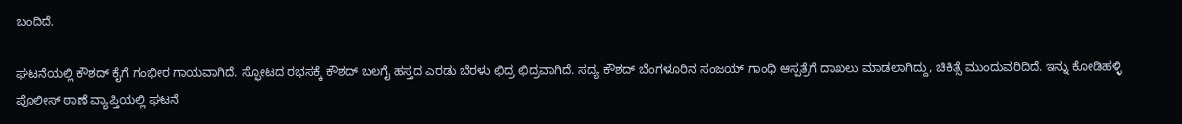ಬಂದಿದೆ.

ಘಟನೆಯಲ್ಲಿ ಕೌಶದ್ ಕೈಗೆ ಗಂಭೀರ ಗಾಯವಾಗಿದೆ. ಸ್ಫೋಟದ ರಭಸಕ್ಕೆ ಕೌಶದ್ ಬಲಗೈ ಹಸ್ತದ ಎರಡು ಬೆರಳು ಛಿದ್ರ ಛಿದ್ರವಾಗಿದೆ. ಸದ್ಯ ಕೌಶದ್ ಬೆಂಗಳೂರಿನ ಸಂಜಯ್ ಗಾಂಧಿ ಆಸ್ಪತ್ರೆಗೆ ದಾಖಲು ಮಾಡಲಾಗಿದ್ದು, ಚಿಕಿತ್ಸೆ ಮುಂದುವರಿದಿದೆ. ಇನ್ನು ಕೋಡಿಹಳ್ಳಿ ಪೊಲೀಸ್ ಠಾಣೆ ವ್ಯಾಪ್ತಿಯಲ್ಲಿ ಘಟನೆ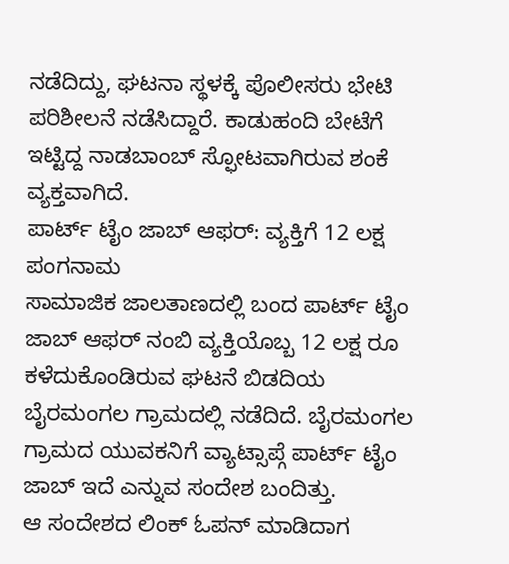ನಡೆದಿದ್ದು, ಘಟನಾ ಸ್ಥಳಕ್ಕೆ ಪೊಲೀಸರು ಭೇಟಿ ಪರಿಶೀಲನೆ ನಡೆಸಿದ್ದಾರೆ. ಕಾಡುಹಂದಿ ಬೇಟೆಗೆ ಇಟ್ಟಿದ್ದ ನಾಡಬಾಂಬ್ ಸ್ಫೋಟವಾಗಿರುವ ಶಂಕೆ ವ್ಯಕ್ತವಾಗಿದೆ.
ಪಾರ್ಟ್ ಟೈಂ ಜಾಬ್ ಆಫರ್: ವ್ಯಕ್ತಿಗೆ 12 ಲಕ್ಷ ಪಂಗನಾಮ
ಸಾಮಾಜಿಕ ಜಾಲತಾಣದಲ್ಲಿ ಬಂದ ಪಾರ್ಟ್ ಟೈಂ ಜಾಬ್ ಆಫರ್ ನಂಬಿ ವ್ಯಕ್ತಿಯೊಬ್ಬ 12 ಲಕ್ಷ ರೂ ಕಳೆದುಕೊಂಡಿರುವ ಘಟನೆ ಬಿಡದಿಯ ಬೈರಮಂಗಲ ಗ್ರಾಮದಲ್ಲಿ ನಡೆದಿದೆ. ಬೈರಮಂಗಲ ಗ್ರಾಮದ ಯುವಕನಿಗೆ ವ್ಯಾಟ್ಸಾಪ್ಗೆ ಪಾರ್ಟ್ ಟೈಂ ಜಾಬ್ ಇದೆ ಎನ್ನುವ ಸಂದೇಶ ಬಂದಿತ್ತು.
ಆ ಸಂದೇಶದ ಲಿಂಕ್ ಓಪನ್ ಮಾಡಿದಾಗ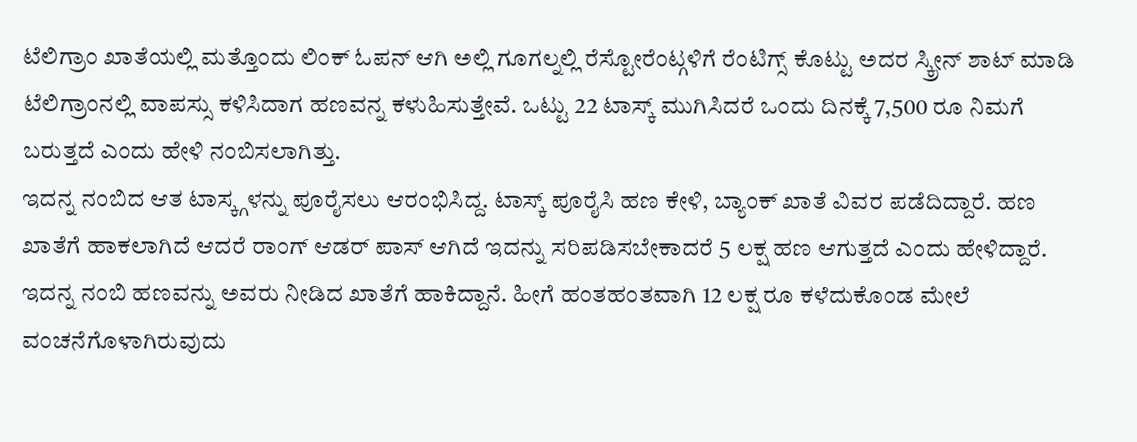ಟೆಲಿಗ್ರಾಂ ಖಾತೆಯಲ್ಲಿ ಮತ್ತೊಂದು ಲಿಂಕ್ ಓಪನ್ ಆಗಿ ಅಲ್ಲಿ ಗೂಗಲ್ನಲ್ಲಿ ರೆಸ್ಟೋರೆಂಟ್ಗಳಿಗೆ ರೆಂಟಿಗ್ಸ್ ಕೊಟ್ಟು ಅದರ ಸ್ಕ್ರೀನ್ ಶಾಟ್ ಮಾಡಿ ಟೆಲಿಗ್ರಾಂನಲ್ಲಿ ವಾಪಸ್ಸು ಕಳಿಸಿದಾಗ ಹಣವನ್ನ ಕಳುಹಿಸುತ್ತೇವೆ. ಒಟ್ಟು 22 ಟಾಸ್ಕ್ ಮುಗಿಸಿದರೆ ಒಂದು ದಿನಕ್ಕೆ 7,500 ರೂ ನಿಮಗೆ ಬರುತ್ತದೆ ಎಂದು ಹೇಳಿ ನಂಬಿಸಲಾಗಿತ್ತು.
ಇದನ್ನ ನಂಬಿದ ಆತ ಟಾಸ್ಕ್ಗಳನ್ನು ಪೂರೈಸಲು ಆರಂಭಿಸಿದ್ದ. ಟಾಸ್ಕ್ ಪೂರೈಸಿ ಹಣ ಕೇಳಿ, ಬ್ಯಾಂಕ್ ಖಾತೆ ವಿವರ ಪಡೆದಿದ್ದಾರೆ. ಹಣ ಖಾತೆಗೆ ಹಾಕಲಾಗಿದೆ ಆದರೆ ರಾಂಗ್ ಆಡರ್ ಪಾಸ್ ಆಗಿದೆ ಇದನ್ನು ಸರಿಪಡಿಸಬೇಕಾದರೆ 5 ಲಕ್ಷ ಹಣ ಆಗುತ್ತದೆ ಎಂದು ಹೇಳಿದ್ದಾರೆ. ಇದನ್ನ ನಂಬಿ ಹಣವನ್ನು ಅವರು ನೀಡಿದ ಖಾತೆಗೆ ಹಾಕಿದ್ದಾನೆ. ಹೀಗೆ ಹಂತಹಂತವಾಗಿ 12 ಲಕ್ಷ ರೂ ಕಳೆದುಕೊಂಡ ಮೇಲೆ ವಂಚನೆಗೊಳಾಗಿರುವುದು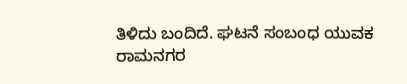ತಿಳಿದು ಬಂದಿದೆ. ಘಟನೆ ಸಂಬಂಧ ಯುವಕ ರಾಮನಗರ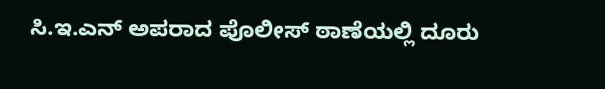ಸಿ.ಇ.ಎನ್ ಅಪರಾದ ಪೊಲೀಸ್ ಠಾಣೆಯಲ್ಲಿ ದೂರು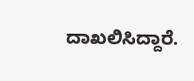ದಾಖಲಿಸಿದ್ದಾರೆ.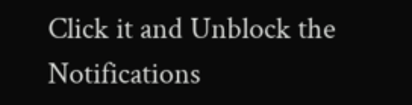Click it and Unblock the Notifications